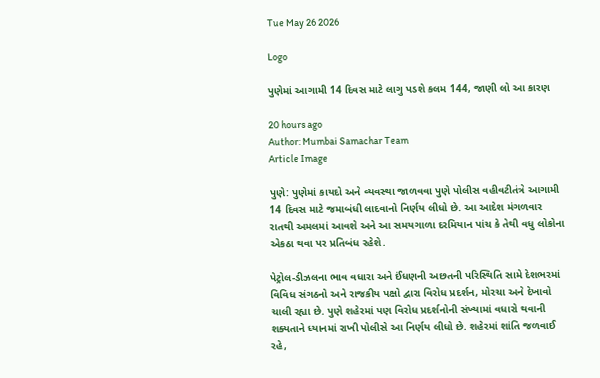Tue May 26 2026

Logo

પુણેમાં આગામી 14 દિવસ માટે લાગુ પડશે કલમ 144, જાણી લો આ કારણ

20 hours ago
Author: Mumbai Samachar Team
Article Image

પુણે: પુણેમાં કાયદો અને વ્યવસ્થા જાળવવા પુણે પોલીસ વહીવટીતંત્રે આગામી 14 દિવસ માટે જમાબંધી લાદવાનો નિર્ણય લીધો છે. આ આદેશ મંગળવાર રાતથી અમલમાં આવશે અને આ સમયગાળા દરમિયાન પાંચ કે તેથી વધુ લોકોના એકઠા થવા પર પ્રતિબંધ રહેશે.

પેટ્રોલ-ડીઝલના ભાવ વધારા અને ઈંધણની અછતની પરિસ્થિતિ સામે દેશભરમાં વિવિધ સંગઠનો અને રાજકીય પક્ષો દ્વારા વિરોધ પ્રદર્શન, મોરચા અને દેખાવો ચાલી રહ્યા છે. પુણે શહેરમાં પણ વિરોધ પ્રદર્શનોની સંખ્યામાં વધારો થવાની શક્યતાને ધ્યાનમાં રાખી પોલીસે આ નિર્ણય લીધો છે. શહેરમાં શાંતિ જળવાઈ રહે,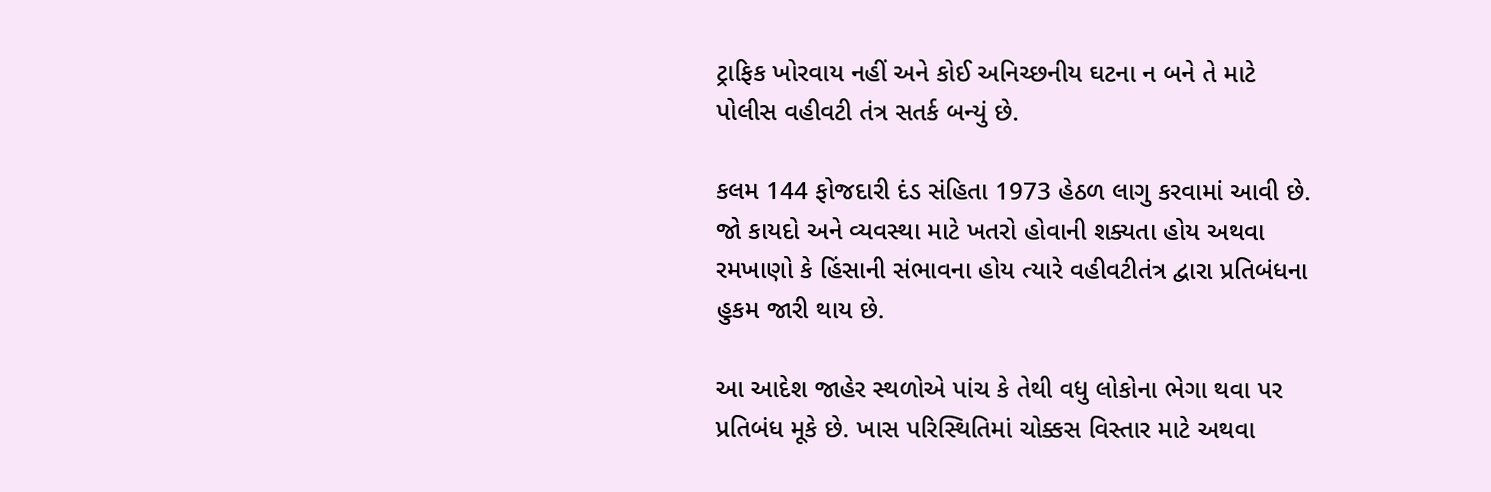ટ્રાફિક ખોરવાય નહીં અને કોઈ અનિચ્છનીય ઘટના ન બને તે માટે પોલીસ વહીવટી તંત્ર સતર્ક બન્યું છે.

કલમ 144 ફોજદારી દંડ સંહિતા 1973 હેઠળ લાગુ કરવામાં આવી છે. જો કાયદો અને વ્યવસ્થા માટે ખતરો હોવાની શક્યતા હોય અથવા રમખાણો કે હિંસાની સંભાવના હોય ત્યારે વહીવટીતંત્ર દ્વારા પ્રતિબંધના હુકમ જારી થાય છે.

આ આદેશ જાહેર સ્થળોએ પાંચ કે તેથી વધુ લોકોના ભેગા થવા પર પ્રતિબંધ મૂકે છે. ખાસ પરિસ્થિતિમાં ચોક્કસ વિસ્તાર માટે અથવા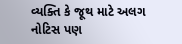વ્યક્તિ કે જૂથ માટે અલગ નોટિસ પણ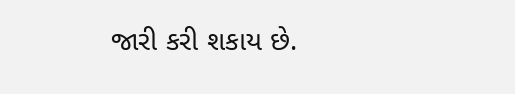જારી કરી શકાય છે.